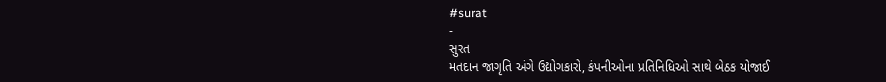#surat
-
સુરત
મતદાન જાગૃતિ અંગે ઉદ્યોગકારો, કંપનીઓના પ્રતિનિધિઓ સાથે બેઠક યોજાઈ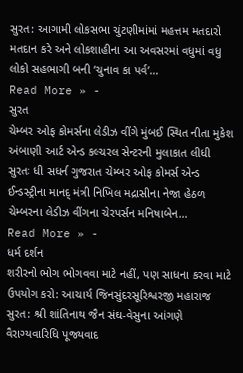સુરત: આગામી લોકસભા ચુંટણીમાંમાં મહત્તમ મતદારો મતદાન કરે અને લોકશાહીના આ અવસરમાં વધુમાં વધુ લોકો સહભાગી બની ‘ચુનાવ કા પર્વ’…
Read More » -
સુરત
ચેમ્બર ઓફ કોમર્સના લેડીઝ વીંગે મુંબઈ સ્થિત નીતા મુકેશ અંબાણી આર્ટ એન્ડ કલ્ચરલ સેન્ટરની મુલાકાત લીધી
સુરતઃ ધી સધર્ન ગુજરાત ચેમ્બર ઓફ કોમર્સ એન્ડ ઈન્ડસ્ટ્રીના માનદ્ મંત્રી નિખિલ મદ્રાસીના નેજા હેઠળ ચેમ્બરના લેડીઝ વીંગના ચેરપર્સન મનિષાબેન…
Read More » -
ધર્મ દર્શન
શરીરનો ભોગ ભોગવવા માટે નહીં, પણ સાધના કરવા માટે ઉપયોગ કરો: આચાર્ય જિનસુંદરસૂરિશ્વરજી મહારાજ
સુરત: શ્રી શાંતિનાથ જૈન સંઘ-વેસુના આંગણે વૈરાગ્યવારિધિ પૂજ્યવાદ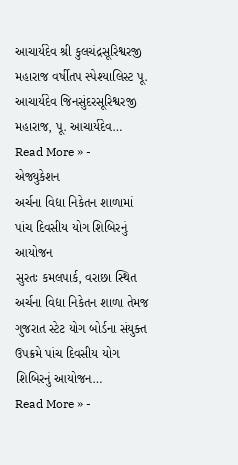આચાર્યદેવ શ્રી કુલચંદ્રસૂરિશ્વરજી મહારાજ વર્ષીતપ સ્પેશ્યાલિસ્ટ પૂ. આચાર્યદેવ જિનસુંદરસૂરિશ્વરજી મહારાજ, પૂ. આચાર્યદેવ…
Read More » -
એજ્યુકેશન
અર્ચના વિદ્યા નિકેતન શાળામાં પાંચ દિવસીય યોગ શિબિરનું આયોજન
સુરતઃ કમલપાર્ક, વરાછા સ્થિત અર્ચના વિદ્યા નિકેતન શાળા તેમજ ગુજરાત સ્ટેટ યોગ બોર્ડના સંયુક્ત ઉપક્રમે પાંચ દિવસીય યોગ શિબિરનું આયોજન…
Read More » -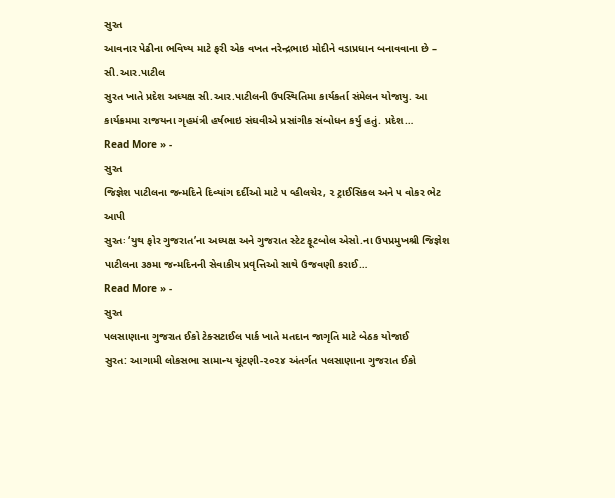સુરત
આવનાર પેઢીના ભવિષ્ય માટે ફરી એક વખત નરેન્દ્રભાઇ મોદીને વડાપ્રધાન બનાવવાના છે – સી.આર.પાટીલ
સુરત ખાતે પ્રદેશ અધ્યક્ષ સી.આર.પાટીલની ઉપસ્થિતિમા કાર્યકર્તા સંમેલન યોજાયુ. આ કાર્યક્રમમા રાજયના ગૃહમંત્રી હર્ષભાઇ સંઘવીએ પ્રસાંગીક સંબોધન કર્યુ હતું. પ્રદેશ…
Read More » -
સુરત
જિજ્ઞેશ પાટીલના જન્મદિને દિવ્યાંગ દર્દીઓ માટે ૫ વ્હીલચેર, ૨ ટ્રાઈસિકલ અને ૫ વોકર ભેટ આપી
સુરતઃ ‘યુથ ફોર ગુજરાત’ના અધ્યક્ષ અને ગુજરાત સ્ટેટ ફૂટબોલ એસો.ના ઉપપ્રમુખશ્રી જિજ્ઞેશ પાટીલના ૩૭મા જન્મદિનની સેવાકીય પ્રવૃત્તિઓ સાથે ઉજવણી કરાઈ…
Read More » -
સુરત
પલસાણાના ગુજરાત ઈકો ટેક્સટાઈલ પાર્ક ખાતે મતદાન જાગૃતિ માટે બેઠક યોજાઈ
સુરત: આગામી લોકસભા સામાન્ય ચૂંટણી-૨૦૨૪ અંતર્ગત પલસાણાના ગુજરાત ઈકો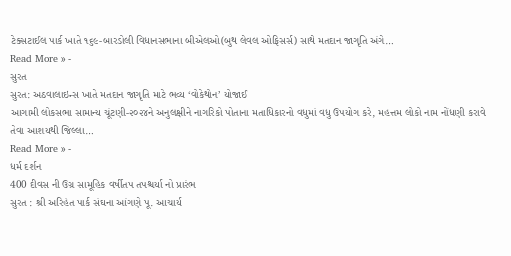ટેક્સટાઈલ પાર્ક ખાતે ૧૬૯-બારડોલી વિધાનસભાના બીએલઓ(બુથ લેવલ ઓફિસર્સ) સાથે મતદાન જાગૃતિ અંગે…
Read More » -
સુરત
સુરત: અઠવાલાઇન્સ ખાતે મતદાન જાગૃતિ માટે ભવ્ય ‘વોકેથોન’ યોજાઈ
આગામી લોકસભા સામાન્ય ચૂંટણી-૨૦૨૪ને અનુલક્ષીને નાગરિકો પોતાના મતાધિકારનો વધુમાં વધુ ઉપયોગ કરે, મહત્તમ લોકો નામ નોંધણી કરાવે તેવા આશયથી જિલ્લા…
Read More » -
ધર્મ દર્શન
400 દીવસ ની ઉગ્ર સામૂહિક વર્ષીતપ તપશ્ચર્યા નો પ્રારંભ
સુરત : શ્રી અરિહંત પાર્ક સંઘના આંગણે પૂ. આચાર્ય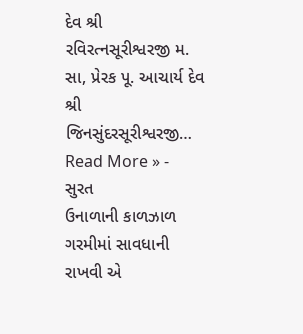દેવ શ્રી રવિરત્નસૂરીશ્વરજી મ. સા, પ્રેરક પૂ. આચાર્ય દેવ શ્રી જિનસુંદરસૂરીશ્વરજી…
Read More » -
સુરત
ઉનાળાની કાળઝાળ ગરમીમાં સાવધાની રાખવી એ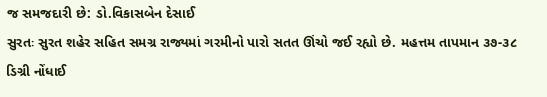જ સમજદારી છે: ડો.વિકાસબેન દેસાઈ
સુરતઃ સુરત શહેર સહિત સમગ્ર રાજ્યમાં ગરમીનો પારો સતત ઊંચો જઈ રહ્યો છે. મહત્તમ તાપમાન ૩૭-૩૮ ડિગ્રી નોંધાઈ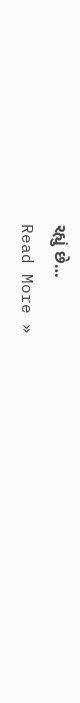રહ્યું છે…
Read More »